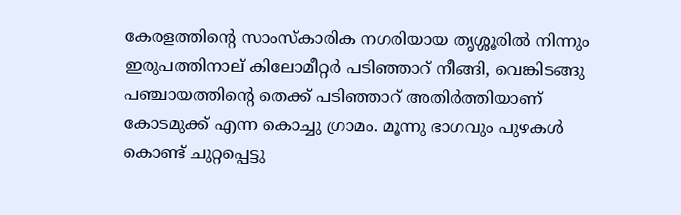കേരളത്തിന്റെ സാംസ്കാരിക നഗരിയായ തൃശ്ശൂരില്‍ നിന്നും ഇരുപത്തിനാല് കിലോമീറ്റര്‍ പടിഞ്ഞാറ് നീങ്ങി, വെങ്കിടങ്ങു പഞ്ചായത്തിന്റെ തെക്ക് പടിഞ്ഞാറ് അതിര്‍ത്തിയാണ് കോടമുക്ക് എന്ന കൊച്ചു ഗ്രാമം. മൂന്നു ഭാഗവും പുഴകള്‍ കൊണ്ട് ചുറ്റപ്പെട്ടു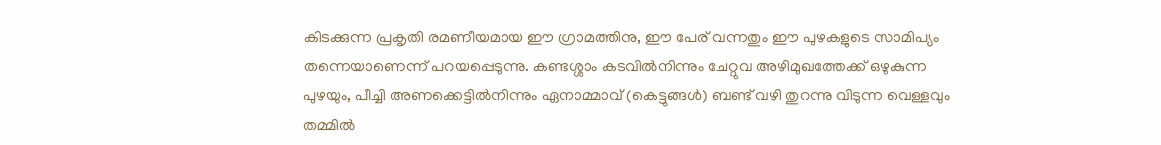കിടക്കുന്ന പ്രകൃതി രമണീയമായ ഈ ഗ്രാമത്തിനു, ഈ പേര് വന്നതും ഈ പുഴകളുടെ സാമിപ്യം തന്നെയാണെന്ന് പറയപ്പെടുന്നു. കണ്ടശ്ശാം കടവില്‍നിന്നും ചേറ്റുവ അഴിമുഖത്തേക്ക് ഒഴുകുന്ന പുഴയും, പീച്ചി അണക്കെട്ടില്‍നിന്നും ഏനാമ്മാവ് (കെട്ടുങ്ങള്‍) ബണ്ട് വഴി തുറന്നു വിടുന്ന വെള്ളവും തമ്മില്‍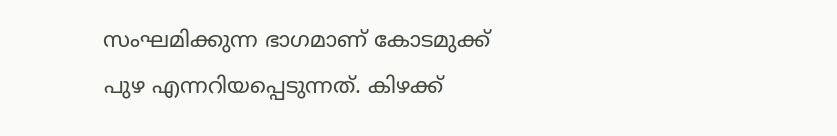സംഘമിക്കുന്ന ഭാഗമാണ് കോടമുക്ക് പുഴ എന്നറിയപ്പെടുന്നത്. കിഴക്ക്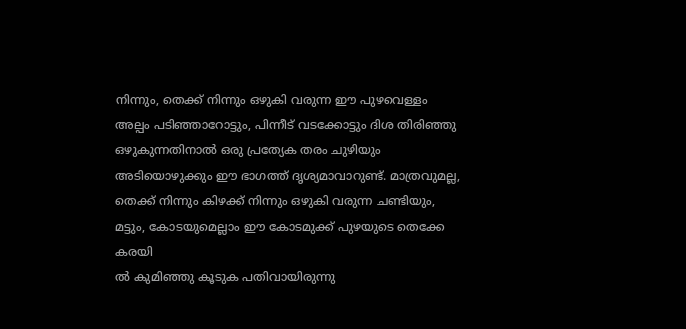നിന്നും, തെക്ക് നിന്നും ഒഴുകി വരുന്ന ഈ പുഴവെള്ളം അല്പം പടിഞ്ഞാറോട്ടും, പിന്നീട് വടക്കോട്ടും ദിശ തിരിഞ്ഞു ഒഴുകുന്നതിനാല്‍ ഒരു പ്രത്യേക തരം ചുഴിയും അടിയൊഴുക്കും ഈ ഭാഗത്ത്‌ ദൃശ്യമാവാറുണ്ട്. മാത്രവുമല്ല, തെക്ക് നിന്നും കിഴക്ക് നിന്നും ഒഴുകി വരുന്ന ചണ്ടിയും, മട്ടും, കോടയുമെല്ലാം ഈ കോടമുക്ക് പുഴയുടെ തെക്കേ കരയി
ല്‍ കുമിഞ്ഞു കൂടുക പതിവായിരുന്നു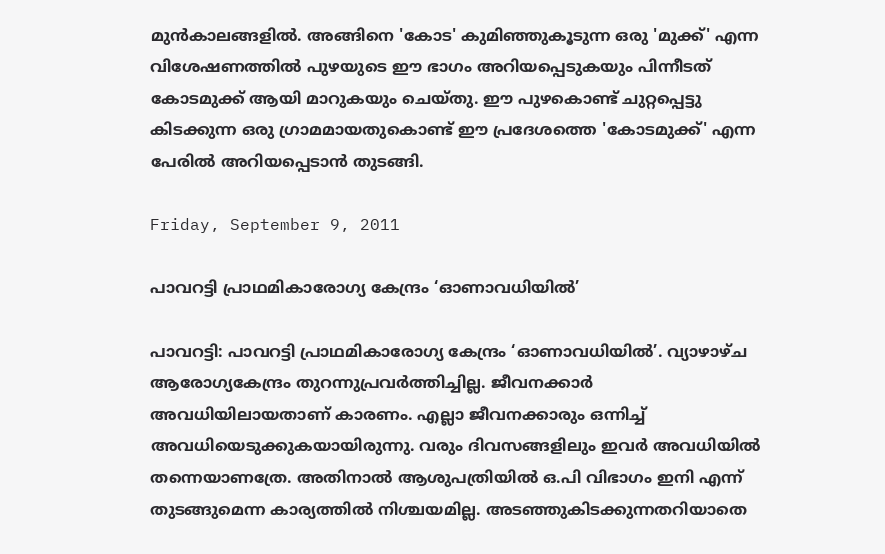മുന്‍കാലങ്ങളില്‍. അങ്ങിനെ 'കോട' കുമിഞ്ഞുകൂടുന്ന ഒരു 'മുക്ക്' എന്ന വിശേഷണത്തില്‍ പുഴയുടെ ഈ ഭാഗം അറിയപ്പെടുകയും പിന്നീടത്‌ കോടമുക്ക് ആയി മാറുകയും ചെയ്തു. ഈ പുഴകൊണ്ട് ചുറ്റപ്പെട്ടു കിടക്കുന്ന ഒരു ഗ്രാമമായതുകൊണ്ട് ഈ പ്രദേശത്തെ 'കോടമുക്ക്' എന്ന പേരില്‍ അറിയപ്പെടാന്‍ തുടങ്ങി.

Friday, September 9, 2011

പാവറട്ടി പ്രാഥമികാരോഗ്യ കേന്ദ്രം ‘ഓണാവധിയില്‍’

പാവറട്ടി: പാവറട്ടി പ്രാഥമികാരോഗ്യ കേന്ദ്രം ‘ഓണാവധിയില്‍’. വ്യാഴാഴ്ച ആരോഗ്യകേന്ദ്രം തുറന്നുപ്രവര്‍ത്തിച്ചില്ല. ജീവനക്കാര്‍ അവധിയിലായതാണ് കാരണം. എല്ലാ ജീവനക്കാരും ഒന്നിച്ച് അവധിയെടുക്കുകയായിരുന്നു. വരും ദിവസങ്ങളിലും ഇവര്‍ അവധിയില്‍ തന്നെയാണത്രേ. അതിനാല്‍ ആശുപത്രിയില്‍ ഒ.പി വിഭാഗം ഇനി എന്ന് തുടങ്ങുമെന്ന കാര്യത്തില്‍ നിശ്ചയമില്ല. അടഞ്ഞുകിടക്കുന്നതറിയാതെ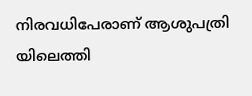നിരവധിപേരാണ് ആശുപത്രി യിലെത്തി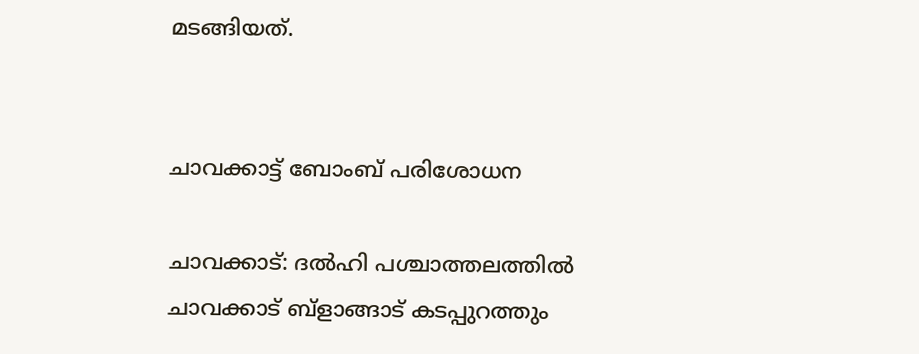മടങ്ങിയത്.


ചാവക്കാട്ട് ബോംബ് പരിശോധന

ചാവക്കാട്: ദല്‍ഹി പശ്ചാത്തലത്തില്‍ ചാവക്കാട് ബ്ളാങ്ങാട് കടപ്പുറത്തും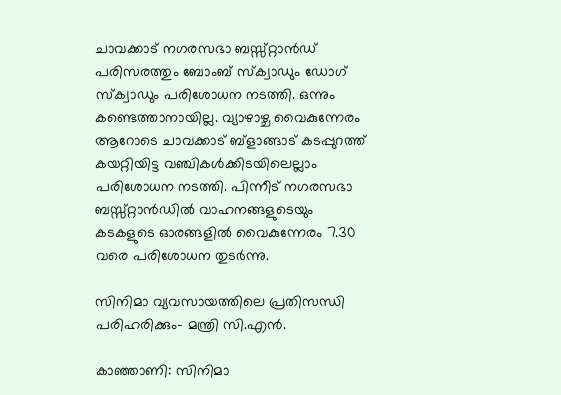ചാവക്കാട് നഗരസഭാ ബസ്സ്റ്റാന്‍ഡ് പരിസരത്തും ബോംബ് സ്ക്വാഡും ഡോഗ് സ്ക്വാഡും പരിശോധന നടത്തി. ഒന്നും കണ്ടെത്താനായില്ല. വ്യാഴാഴ്ച വൈകുന്നേരം ആറോടെ ചാവക്കാട് ബ്ളാങ്ങാട് കടപ്പുറത്ത് കയറ്റിയിട്ട വഞ്ചികള്‍ക്കിടയിലെല്ലാം പരിശോധന നടത്തി. പിന്നീട് നഗരസഭാ ബസ്സ്റ്റാന്‍ഡില്‍ വാഹനങ്ങളുടെയും കടകളുടെ ഓരങ്ങളില്‍ വൈകുന്നേരം 7.30 വരെ പരിശോധന തുടര്‍ന്നു.

സിനിമാ വ്യവസായത്തിലെ പ്രതിസന്ധി പരിഹരിക്കും- മന്ത്രി സി.എന്‍.

കാഞ്ഞാണി: സിനിമാ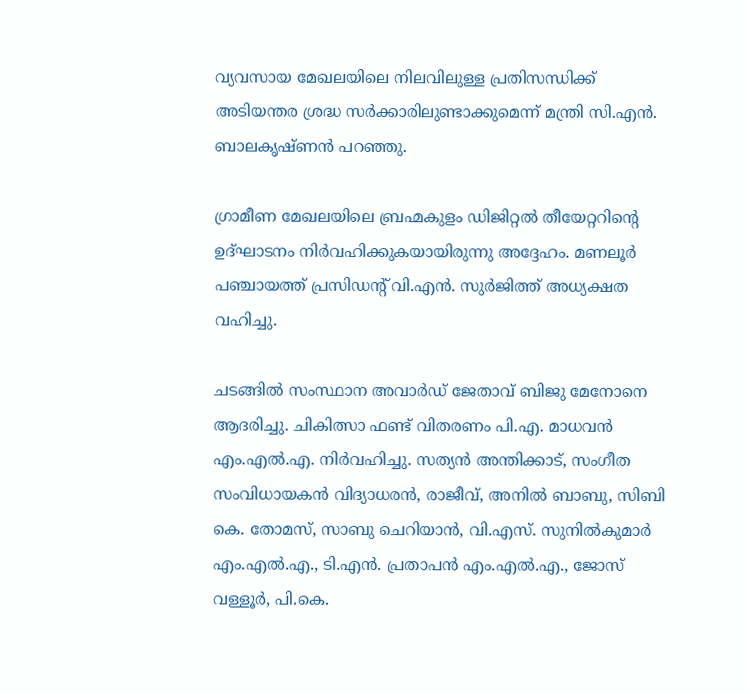വ്യവസായ മേഖലയിലെ നിലവിലുള്ള പ്രതിസന്ധിക്ക് അടിയന്തര ശ്രദ്ധ സര്‍ക്കാരിലുണ്ടാക്കുമെന്ന് മന്ത്രി സി.എന്‍. ബാലകൃഷ്ണന്‍ പറഞ്ഞു.

ഗ്രാമീണ മേഖലയിലെ ബ്രഹ്മകുളം ഡിജിറ്റല്‍ തീയേറ്ററിന്റെ ഉദ്ഘാടനം നിര്‍വഹിക്കുകയായിരുന്നു അദ്ദേഹം. മണലൂര്‍ പഞ്ചായത്ത് പ്രസിഡന്റ് വി.എന്‍. സുര്‍ജിത്ത് അധ്യക്ഷത വഹിച്ചു.

ചടങ്ങില്‍ സംസ്ഥാന അവാര്‍ഡ് ജേതാവ് ബിജു മേനോനെ ആദരിച്ചു. ചികിത്സാ ഫണ്ട് വിതരണം പി.എ. മാധവന്‍ എം.എല്‍.എ. നിര്‍വഹിച്ചു. സത്യന്‍ അന്തിക്കാട്, സംഗീത സംവിധായകന്‍ വിദ്യാധരന്‍, രാജീവ്, അനില്‍ ബാബു, സിബി കെ. തോമസ്, സാബു ചെറിയാന്‍, വി.എസ്. സുനില്‍കുമാര്‍ എം.എല്‍.എ., ടി.എന്‍. പ്രതാപന്‍ എം.എല്‍.എ., ജോസ് വള്ളൂര്‍, പി.കെ.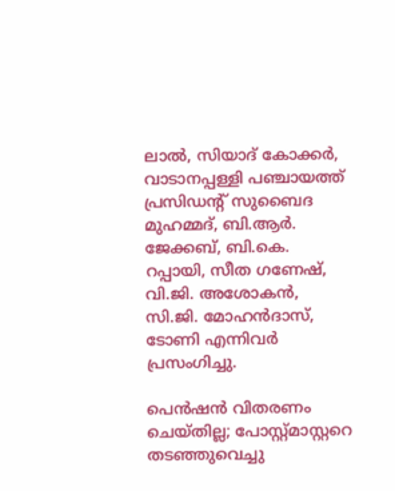ലാല്‍, സിയാദ് കോക്കര്‍, വാടാനപ്പള്ളി പഞ്ചായത്ത് പ്രസിഡന്റ് സുബൈദ മുഹമ്മദ്, ബി.ആര്‍. ജേക്കബ്, ബി.കെ. റപ്പായി, സീത ഗണേഷ്, വി.ജി. അശോകന്‍, സി.ജി. മോഹന്‍ദാസ്, ടോണി എന്നിവര്‍ പ്രസംഗിച്ചു.

പെന്‍ഷന്‍ വിതരണം ചെയ്തില്ല; പോസ്റ്റ്മാസ്റ്ററെ തടഞ്ഞുവെച്ചു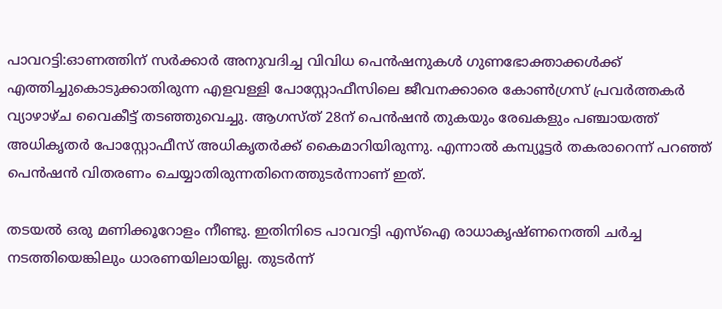പാവറട്ടി:ഓണത്തിന് സര്‍ക്കാര്‍ അനുവദിച്ച വിവിധ പെന്‍ഷനുകള്‍ ഗുണഭോക്താക്കള്‍ക്ക് എത്തിച്ചുകൊടുക്കാതിരുന്ന എളവള്ളി പോസ്റ്റോഫീസിലെ ജീവനക്കാരെ കോണ്‍ഗ്രസ് പ്രവര്‍ത്തകര്‍ വ്യാഴാഴ്ച വൈകീട്ട് തടഞ്ഞുവെച്ചു. ആഗസ്ത് 28ന് പെന്‍ഷന്‍ തുകയും രേഖകളും പഞ്ചായത്ത് അധികൃതര്‍ പോസ്റ്റോഫീസ് അധികൃതര്‍ക്ക് കൈമാറിയിരുന്നു. എന്നാല്‍ കമ്പ്യൂട്ടര്‍ തകരാറെന്ന് പറഞ്ഞ് പെന്‍ഷന്‍ വിതരണം ചെയ്യാതിരുന്നതിനെത്തുടര്‍ന്നാണ് ഇത്.

തടയല്‍ ഒരു മണിക്കൂറോളം നീണ്ടു. ഇതിനിടെ പാവറട്ടി എസ്‌ഐ രാധാകൃഷ്ണനെത്തി ചര്‍ച്ച നടത്തിയെങ്കിലും ധാരണയിലായില്ല. തുടര്‍ന്ന്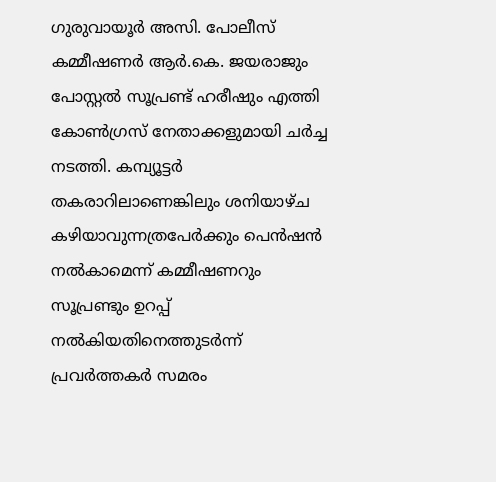ഗുരുവായൂര്‍ അസി. പോലീസ് കമ്മീഷണര്‍ ആര്‍.കെ. ജയരാജും പോസ്റ്റല്‍ സൂപ്രണ്ട് ഹരീഷും എത്തി കോണ്‍ഗ്രസ് നേതാക്കളുമായി ചര്‍ച്ച നടത്തി. കമ്പ്യൂട്ടര്‍ തകരാറിലാണെങ്കിലും ശനിയാഴ്ച കഴിയാവുന്നത്രപേര്‍ക്കും പെന്‍ഷന്‍ നല്‍കാമെന്ന് കമ്മീഷണറും സൂപ്രണ്ടും ഉറപ്പ് നല്‍കിയതിനെത്തുടര്‍ന്ന് പ്രവര്‍ത്തകര്‍ സമരം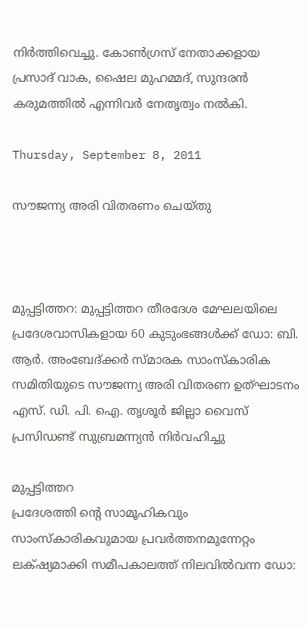നിര്‍ത്തിവെച്ചു. കോണ്‍ഗ്രസ് നേതാക്കളായ പ്രസാദ് വാക, ഷൈല മുഹമ്മദ്, സുന്ദരന്‍ കരുമത്തില്‍ എന്നിവര്‍ നേതൃത്വം നല്‍കി.

Thursday, September 8, 2011

സൗജന്ന്യ അരി വിതരണം ചെയ്തു



മുപ്പട്ടിത്തറ: മുപ്പട്ടിത്തറ തീരദേശ മേഘലയിലെ പ്രദേശവാസികളായ 60 കുടുംഭങ്ങള്‍ക്ക് ഡോ: ബി. ആര്‍. അംബേദ്ക്കര്‍ സ്മാരക സാംസ്കാരിക സമിതിയുടെ സൗജന്ന്യ അരി വിതരണ ഉത്ഘാടനം എസ്. ഡി. പി. ഐ. തൃശൂര്‍ ജില്ലാ വൈസ് പ്രസിഡണ്ട് സുബ്രമന്ന്യന്‍ നിര്‍വഹിച്ചു

മുപ്പട്ടിത്തറ
പ്രദേശത്തി ന്റെ സാമൂഹികവും സാംസ്കാരികവുമായ പ്രവര്‍ത്തനമുന്നേറ്റം ലക്‌ഷ്യമാക്കി സമീപകാലത്ത് നിലവില്‍വന്ന ഡോ: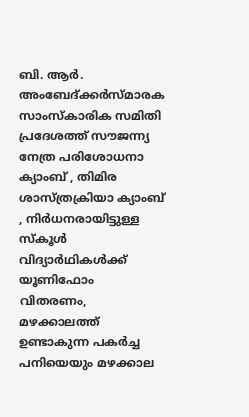ബി. ആര്‍. അംബേദ്ക്കര്‍സ്മാരക സാംസ്കാരിക സമിതി പ്രദേശത്ത് സൗജന്ന്യ നേത്ര പരിശോധനാ ക്യാംബ് , തിമിര ശാസ്ത്രക്രിയാ ക്യാംബ് , നിര്‍ധനരായിട്ടുള്ള സ്കൂള്‍ വിദ്യാര്‍ഥികള്‍ക്ക് യൂണിഫോം വിതരണം, മഴക്കാലത്ത് ഉണ്ടാകുന്ന പകര്‍ച്ച പനിയെയും മഴക്കാല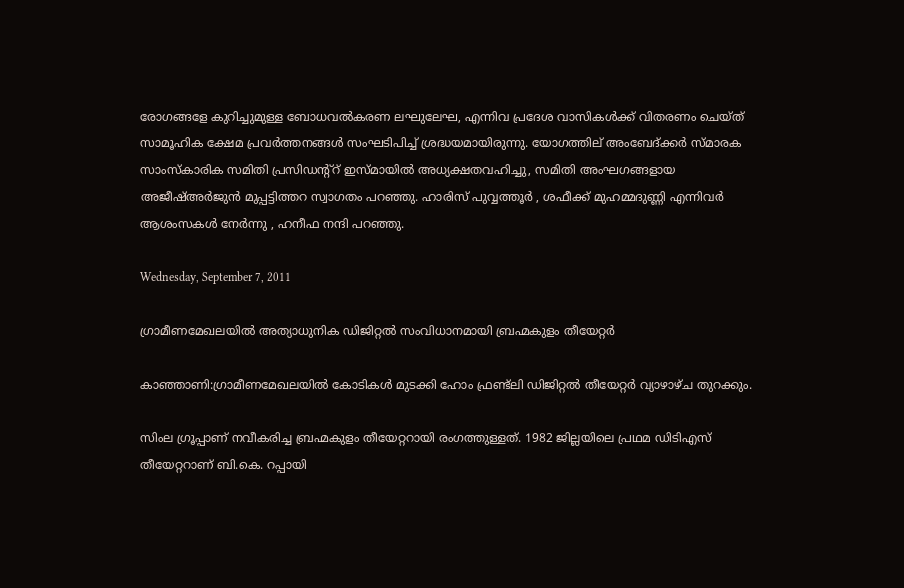രോഗങ്ങളേ കുറിച്ചുമുള്ള ബോധവല്‍കരണ ലഘുലേഘ, എന്നിവ പ്രദേശ വാസികള്‍ക്ക് വിതരണം ചെയ്ത് സാമൂഹിക ക്ഷേമ പ്രവര്‍ത്തനങ്ങള്‍ സംഘടിപിച്ച് ശ്രദ്ധയമായിരുന്നു. യോഗത്തില് അംബേദ്ക്കര്‍ സ്മാരക സാംസ്കാരിക സമിതി പ്രസിഡന്റ്റ് ഇസ്മായില്‍ അധ്യക്ഷതവഹിച്ചു, സമിതി അംഘഗങ്ങളായ അജീഷ്അര്‍ജുന്‍ മുപ്പട്ടിത്തറ സ്വാഗതം പറഞ്ഞു. ഹാരിസ് പുവ്വത്തൂര്‍ , ശഫീക്ക് മുഹമ്മദുണ്ണി എന്നിവര്‍ ആശംസകള്‍ നേര്‍ന്നു , ഹനീഫ നന്ദി പറഞ്ഞു.

Wednesday, September 7, 2011

ഗ്രാമീണമേഖലയില്‍ അത്യാധുനിക ഡിജിറ്റല്‍ സംവിധാനമായി ബ്രഹ്മകുളം തീയേറ്റര്‍

കാഞ്ഞാണി:ഗ്രാമീണമേഖലയില്‍ കോടികള്‍ മുടക്കി ഹോം ഫ്രണ്ട്‌ലി ഡിജിറ്റല്‍ തീയേറ്റര്‍ വ്യാഴാഴ്ച തുറക്കും.

സിംല ഗ്രൂപ്പാണ് നവീകരിച്ച ബ്രഹ്മകുളം തീയേറ്ററായി രംഗത്തുള്ളത്. 1982 ജില്ലയിലെ പ്രഥമ ഡിടിഎസ് തീയേറ്ററാണ് ബി.കെ. റപ്പായി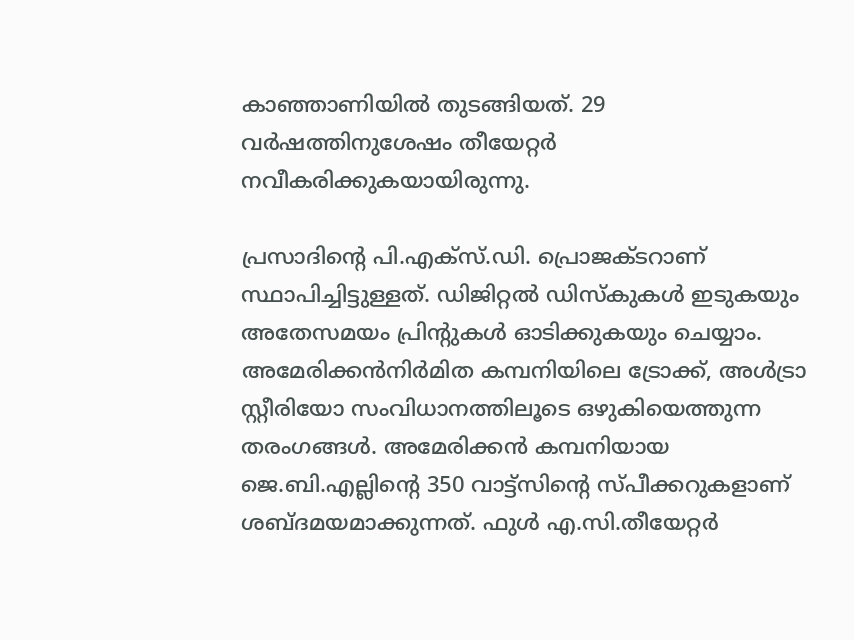കാഞ്ഞാണിയില്‍ തുടങ്ങിയത്. 29 വര്‍ഷത്തിനുശേഷം തീയേറ്റര്‍ നവീകരിക്കുകയായിരുന്നു.

പ്രസാദിന്റെ പി.എക്‌സ്.ഡി. പ്രൊജക്ടറാണ് സ്ഥാപിച്ചിട്ടുള്ളത്. ഡിജിറ്റല്‍ ഡിസ്‌കുകള്‍ ഇടുകയും അതേസമയം പ്രിന്റുകള്‍ ഓടിക്കുകയും ചെയ്യാം. അമേരിക്കന്‍നിര്‍മിത കമ്പനിയിലെ ട്രോക്ക്, അള്‍ട്രാ സ്റ്റീരിയോ സംവിധാനത്തിലൂടെ ഒഴുകിയെത്തുന്ന തരംഗങ്ങള്‍. അമേരിക്കന്‍ കമ്പനിയായ ജെ.ബി.എല്ലിന്റെ 350 വാട്ട്‌സിന്റെ സ്പീക്കറുകളാണ് ശബ്ദമയമാക്കുന്നത്. ഫുള്‍ എ.സി.തീയേറ്റര്‍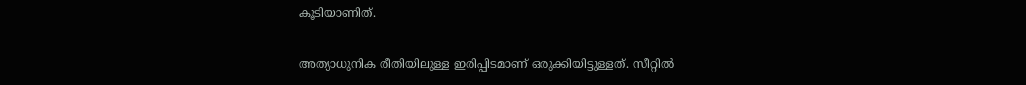കൂടിയാണിത്.

അത്യാധുനിക രീതിയിലുള്ള ഇരിപ്പിടമാണ് ഒരുക്കിയിട്ടുള്ളത്. സീറ്റില്‍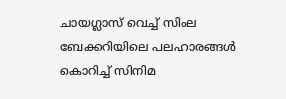ചായഗ്ലാസ് വെച്ച് സിംല ബേക്കറിയിലെ പലഹാരങ്ങള്‍ കൊറിച്ച് സിനിമ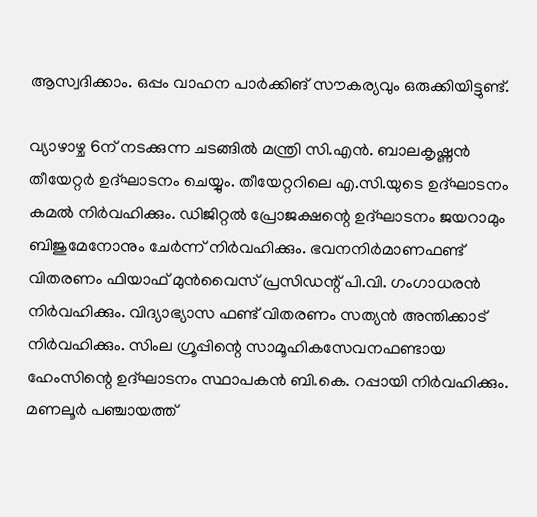ആസ്വദിക്കാം. ഒപ്പം വാഹന പാര്‍ക്കിങ് സൗകര്യവും ഒരുക്കിയിട്ടുണ്ട്.

വ്യാഴാഴ്ച 6ന് നടക്കുന്ന ചടങ്ങില്‍ മന്ത്രി സി.എന്‍. ബാലകൃഷ്ണന്‍ തീയേറ്റര്‍ ഉദ്ഘാടനം ചെയ്യും. തീയേറ്ററിലെ എ.സി.യുടെ ഉദ്ഘാടനം കമല്‍ നിര്‍വഹിക്കും. ഡിജിറ്റല്‍ പ്രോജക്ഷന്റെ ഉദ്ഘാടനം ജയറാമും ബിജുമേനോനും ചേര്‍ന്ന് നിര്‍വഹിക്കും. ഭവനനിര്‍മാണഫണ്ട് വിതരണം ഫിയാഫ് മുന്‍വൈസ് പ്രസിഡന്റ് പി.വി. ഗംഗാധരന്‍ നിര്‍വഹിക്കും. വിദ്യാഭ്യാസ ഫണ്ട് വിതരണം സത്യന്‍ അന്തിക്കാട് നിര്‍വഹിക്കും. സിംല ഗ്രൂപ്പിന്റെ സാമൂഹികസേവനഫണ്ടായ ഹേംസിന്റെ ഉദ്ഘാടനം സ്ഥാപകന്‍ ബി.കെ. റപ്പായി നിര്‍വഹിക്കും. മണലൂര്‍ പഞ്ചായത്ത്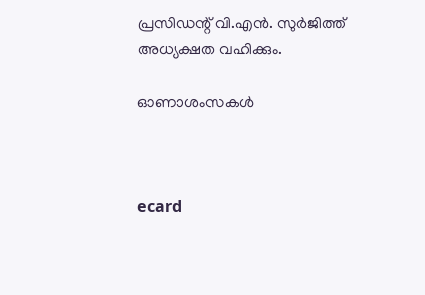പ്രസിഡന്റ് വി.എന്‍. സുര്‍ജിത്ത് അധ്യക്ഷത വഹിക്കും.

ഓണാശംസകള്‍



ecard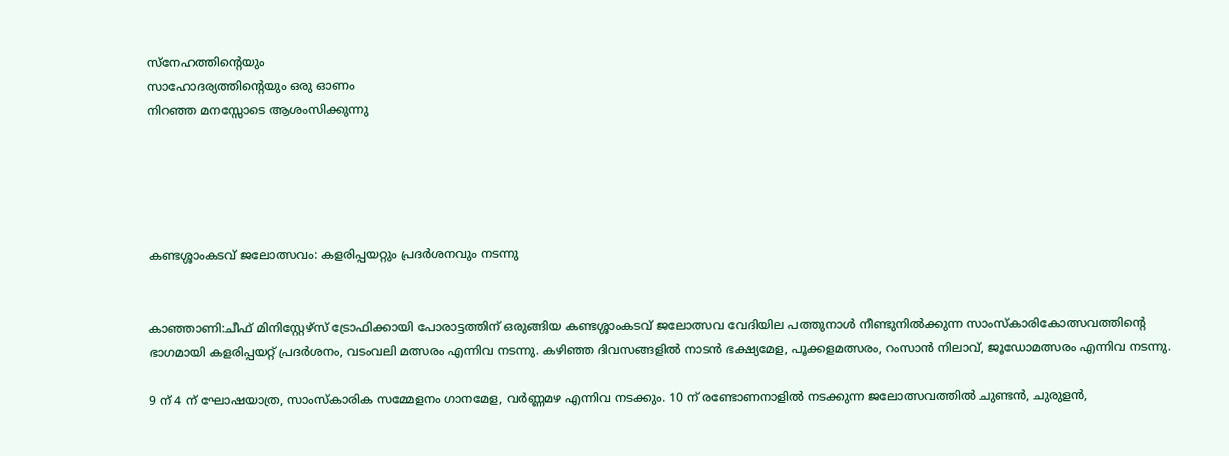സ്നേഹത്തിന്റെയും
സാഹോദര്യത്തിന്റെയും ഒരു ഓണം
നിറഞ്ഞ മനസ്സോടെ ആശംസിക്കുന്നു





കണ്ടശ്ശാംകടവ് ജലോത്സവം: കളരിപ്പയറ്റും പ്രദര്‍ശനവും നടന്നു


കാഞ്ഞാണി:ചീഫ് മിനിസ്റ്റേഴ്‌സ് ട്രോഫിക്കായി പോരാട്ടത്തിന് ഒരുങ്ങിയ കണ്ടശ്ശാംകടവ് ജലോത്സവ വേദിയില പത്തുനാള്‍ നീണ്ടുനില്‍ക്കുന്ന സാംസ്‌കാരികോത്സവത്തിന്റെ ഭാഗമായി കളരിപ്പയറ്റ് പ്രദര്‍ശനം, വടംവലി മത്സരം എന്നിവ നടന്നു. കഴിഞ്ഞ ദിവസങ്ങളില്‍ നാടന്‍ ഭക്ഷ്യമേള, പൂക്കളമത്സരം, റംസാന്‍ നിലാവ്, ജൂഡോമത്സരം എന്നിവ നടന്നു.

9 ന് 4 ന് ഘോഷയാത്ര, സാംസ്‌കാരിക സമ്മേളനം ഗാനമേള, വര്‍ണ്ണമഴ എന്നിവ നടക്കും. 10 ന് രണ്ടോണനാളില്‍ നടക്കുന്ന ജലോത്സവത്തില്‍ ചുണ്ടന്‍, ചുരുളന്‍,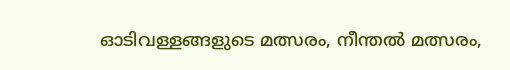ഓടിവള്ളങ്ങളുടെ മത്സരം, നീന്തല്‍ മത്സരം,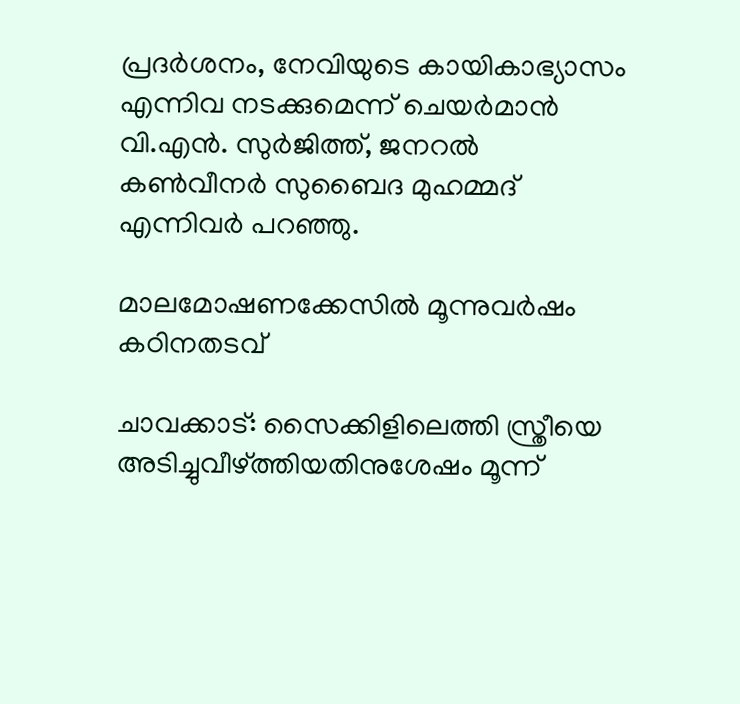പ്രദര്‍ശനം, നേവിയുടെ കായികാഭ്യാസം എന്നിവ നടക്കുമെന്ന് ചെയര്‍മാന്‍ വി.എന്‍. സുര്‍ജിത്ത്, ജനറല്‍ കണ്‍വീനര്‍ സുബൈദ മുഹമ്മദ് എന്നിവര്‍ പറഞ്ഞു.

മാലമോഷണക്കേസില്‍ മൂന്നുവര്‍ഷം കഠിനതടവ്

ചാവക്കാട്: സൈക്കിളിലെത്തി സ്ത്രീയെ അടിച്ചുവീഴ്ത്തിയതിനുശേഷം മൂന്ന്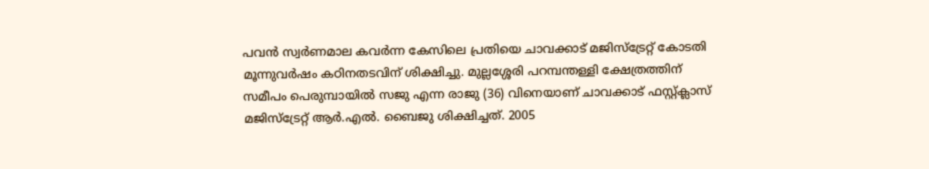പവന്‍ സ്വര്‍ണമാല കവര്‍ന്ന കേസിലെ പ്രതിയെ ചാവക്കാട് മജിസ്‌ട്രേറ്റ് കോടതി മൂന്നുവര്‍ഷം കഠിനതടവിന് ശിക്ഷിച്ചു. മുല്ലശ്ശേരി പറമ്പന്തള്ളി ക്ഷേത്രത്തിന് സമീപം പെരുമ്പായില്‍ സജു എന്ന രാജു (36) വിനെയാണ് ചാവക്കാട് ഫസ്റ്റ്ക്ലാസ് മജിസ്‌ട്രേറ്റ് ആര്‍.എല്‍. ബൈജു ശിക്ഷിച്ചത്. 2005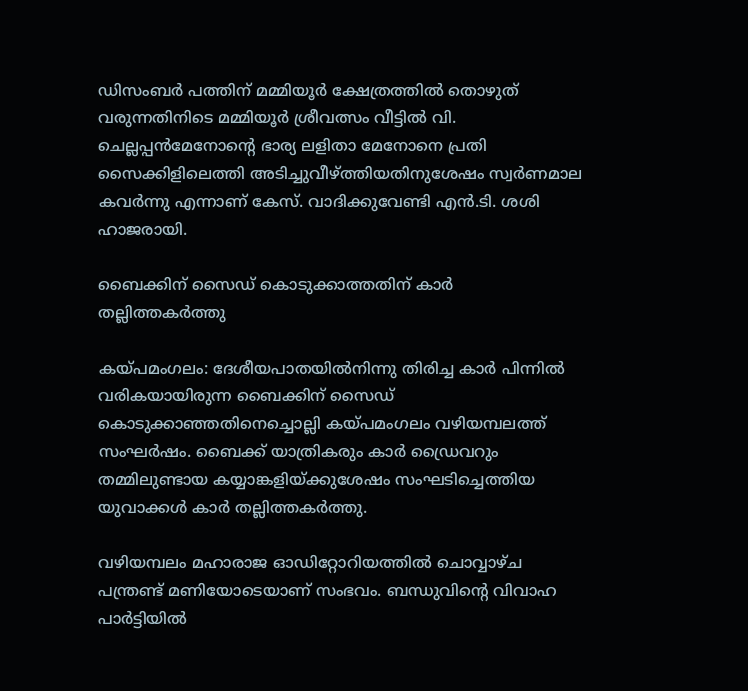ഡിസംബര്‍ പത്തിന് മമ്മിയൂര്‍ ക്ഷേത്രത്തില്‍ തൊഴുത് വരുന്നതിനിടെ മമ്മിയൂര്‍ ശ്രീവത്സം വീട്ടില്‍ വി. ചെല്ലപ്പന്‍മേനോന്റെ ഭാര്യ ലളിതാ മേനോനെ പ്രതി സൈക്കിളിലെത്തി അടിച്ചുവീഴ്ത്തിയതിനുശേഷം സ്വര്‍ണമാല കവര്‍ന്നു എന്നാണ് കേസ്. വാദിക്കുവേണ്ടി എന്‍.ടി. ശശി ഹാജരായി.

ബൈക്കിന് സൈഡ് കൊടുക്കാത്തതിന് കാര്‍ തല്ലിത്തകര്‍ത്തു

കയ്പമംഗലം: ദേശീയപാതയില്‍നിന്നു തിരിച്ച കാര്‍ പിന്നില്‍ വരികയായിരുന്ന ബൈക്കിന് സൈഡ് കൊടുക്കാഞ്ഞതിനെച്ചൊല്ലി കയ്പമംഗലം വഴിയമ്പലത്ത് സംഘര്‍ഷം. ബൈക്ക് യാത്രികരും കാര്‍ ഡ്രൈവറും തമ്മിലുണ്ടായ കയ്യാങ്കളിയ്ക്കുശേഷം സംഘടിച്ചെത്തിയ യുവാക്കള്‍ കാര്‍ തല്ലിത്തകര്‍ത്തു.

വഴിയമ്പലം മഹാരാജ ഓഡിറ്റോറിയത്തില്‍ ചൊവ്വാഴ്ച പന്ത്രണ്ട് മണിയോടെയാണ് സംഭവം. ബന്ധുവിന്റെ വിവാഹ പാര്‍ട്ടിയില്‍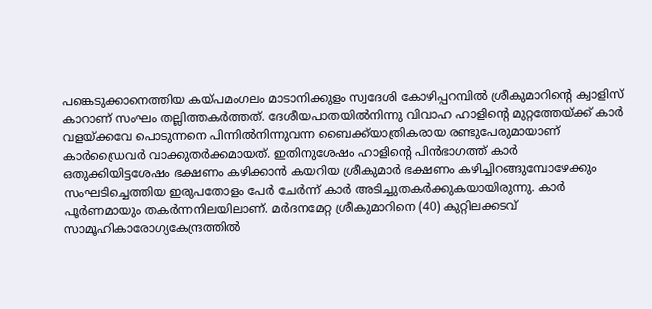പങ്കെടുക്കാനെത്തിയ കയ്പമംഗലം മാടാനിക്കുളം സ്വദേശി കോഴിപ്പറമ്പില്‍ ശ്രീകുമാറിന്റെ ക്വാളിസ് കാറാണ് സംഘം തല്ലിത്തകര്‍ത്തത്. ദേശീയപാതയില്‍നിന്നു വിവാഹ ഹാളിന്റെ മുറ്റത്തേയ്ക്ക് കാര്‍ വളയ്ക്കവേ പൊടുന്നനെ പിന്നില്‍നിന്നുവന്ന ബൈക്ക്‌യാത്രികരായ രണ്ടുപേരുമായാണ് കാര്‍ഡ്രൈവര്‍ വാക്കുതര്‍ക്കമായത്. ഇതിനുശേഷം ഹാളിന്റെ പിന്‍ഭാഗത്ത് കാര്‍ ഒതുക്കിയിട്ടശേഷം ഭക്ഷണം കഴിക്കാന്‍ കയറിയ ശ്രീകുമാര്‍ ഭക്ഷണം കഴിച്ചിറങ്ങുമ്പോഴേക്കും സംഘടിച്ചെത്തിയ ഇരുപതോളം പേര്‍ ചേര്‍ന്ന് കാര്‍ അടിച്ചുതകര്‍ക്കുകയായിരുന്നു. കാര്‍ പൂര്‍ണമായും തകര്‍ന്നനിലയിലാണ്. മര്‍ദനമേറ്റ ശ്രീകുമാറിനെ (40) കുറ്റിലക്കടവ് സാമൂഹികാരോഗ്യകേന്ദ്രത്തില്‍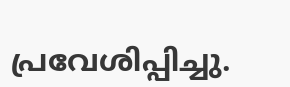പ്രവേശിപ്പിച്ചു.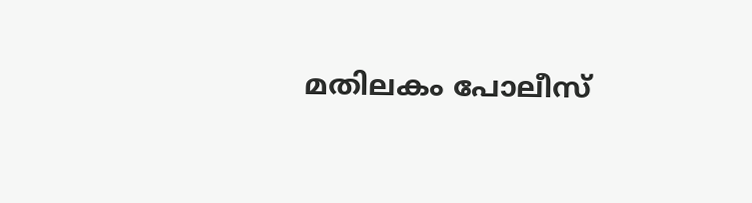മതിലകം പോലീസ്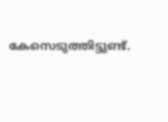കേസെടുത്തിട്ടുണ്ട്.